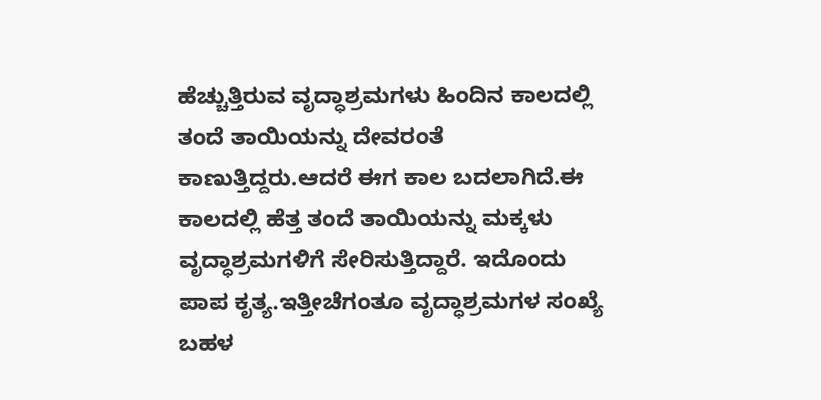ಹೆಚ್ಚುತ್ತಿರುವ ವೃದ್ಧಾಶ್ರಮಗಳು ಹಿಂದಿನ ಕಾಲದಲ್ಲಿ ತಂದೆ ತಾಯಿಯನ್ನು ದೇವರಂತೆ ಕಾಣುತ್ತಿದ್ದರು.ಆದರೆ ಈಗ ಕಾಲ ಬದಲಾಗಿದೆ.ಈ ಕಾಲದಲ್ಲಿ ಹೆತ್ತ ತಂದೆ ತಾಯಿಯನ್ನು ಮಕ್ಕಳು ವೃದ್ಧಾಶ್ರಮಗಳಿಗೆ ಸೇರಿಸುತ್ತಿದ್ದಾರೆ. ಇದೊಂದು ಪಾಪ ಕೃತ್ಯ.ಇತ್ತೀಚೆಗಂತೂ ವೃದ್ಧಾಶ್ರಮಗಳ ಸಂಖ್ಯೆ ಬಹಳ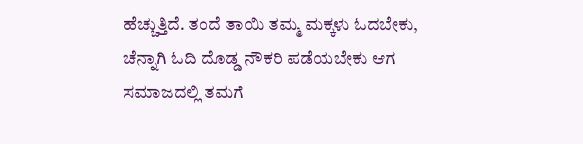ಹೆಚ್ಚುತ್ತಿದೆ. ತಂದೆ ತಾಯಿ ತಮ್ಮ ಮಕ್ಕಳು ಓದಬೇಕು, ಚೆನ್ನಾಗಿ ಓದಿ ದೊಡ್ಡ ನೌಕರಿ ಪಡೆಯಬೇಕು ಆಗ ಸಮಾಜದಲ್ಲಿ ತಮಗೆ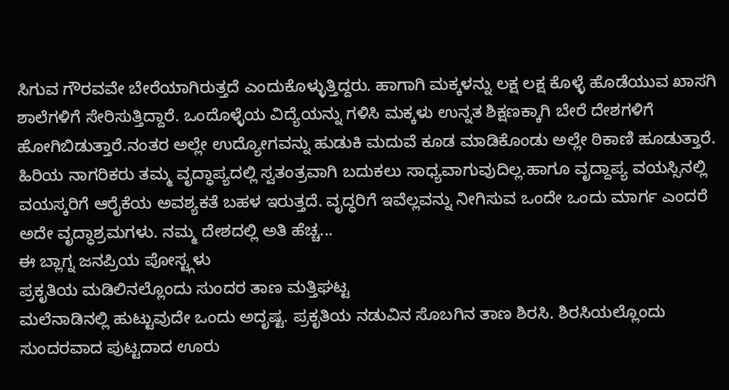ಸಿಗುವ ಗೌರವವೇ ಬೇರೆಯಾಗಿರುತ್ತದೆ ಎಂದುಕೊಳ್ಳುತ್ತಿದ್ದರು. ಹಾಗಾಗಿ ಮಕ್ಕಳನ್ನು ಲಕ್ಷ ಲಕ್ಷ ಕೊಳ್ಳೆ ಹೊಡೆಯುವ ಖಾಸಗಿ ಶಾಲೆಗಳಿಗೆ ಸೇರಿಸುತ್ತಿದ್ದಾರೆ. ಒಂದೊಳ್ಳೆಯ ವಿದ್ಯೆಯನ್ನು ಗಳಿಸಿ ಮಕ್ಕಳು ಉನ್ನತ ಶಿಕ್ಷಣಕ್ಕಾಗಿ ಬೇರೆ ದೇಶಗಳಿಗೆ ಹೋಗಿಬಿಡುತ್ತಾರೆ.ನಂತರ ಅಲ್ಲೇ ಉದ್ಯೋಗವನ್ನು ಹುಡುಕಿ ಮದುವೆ ಕೂಡ ಮಾಡಿಕೊಂಡು ಅಲ್ಲೇ ಠಿಕಾಣಿ ಹೂಡುತ್ತಾರೆ. ಹಿರಿಯ ನಾಗರಿಕರು ತಮ್ಮ ವೃದ್ಧಾಪ್ಯದಲ್ಲಿ ಸ್ವತಂತ್ರವಾಗಿ ಬದುಕಲು ಸಾಧ್ಯವಾಗುವುದಿಲ್ಲ.ಹಾಗೂ ವೃದ್ದಾಪ್ಯ ವಯಸ್ಸಿನಲ್ಲಿ ವಯಸ್ಕರಿಗೆ ಆರೈಕೆಯ ಅವಶ್ಯಕತೆ ಬಹಳ ಇರುತ್ತದೆ. ವೃದ್ಧರಿಗೆ ಇವೆಲ್ಲವನ್ನು ನೀಗಿಸುವ ಒಂದೇ ಒಂದು ಮಾರ್ಗ ಎಂದರೆ ಅದೇ ವೃದ್ಧಾಶ್ರಮಗಳು. ನಮ್ಮ ದೇಶದಲ್ಲಿ ಅತಿ ಹೆಚ್ಚ...
ಈ ಬ್ಲಾಗ್ನ ಜನಪ್ರಿಯ ಪೋಸ್ಟ್ಗಳು
ಪ್ರಕೃತಿಯ ಮಡಿಲಿನಲ್ಲೊಂದು ಸುಂದರ ತಾಣ ಮತ್ತಿಘಟ್ಟ
ಮಲೆನಾಡಿನಲ್ಲಿ ಹುಟ್ಟುವುದೇ ಒಂದು ಅದೃಷ್ಟ. ಪ್ರಕೃತಿಯ ನಡುವಿನ ಸೊಬಗಿನ ತಾಣ ಶಿರಸಿ. ಶಿರಸಿಯಲ್ಲೊಂದು ಸುಂದರವಾದ ಪುಟ್ಟದಾದ ಊರು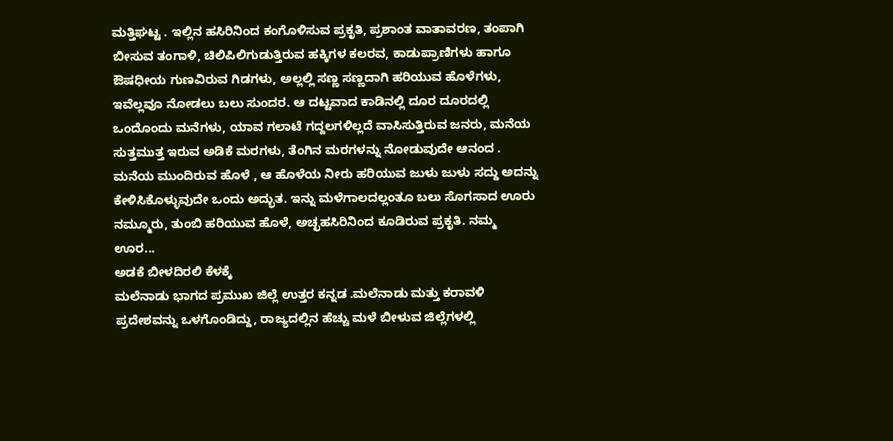ಮತ್ತಿಘಟ್ಟ . ಇಲ್ಲಿನ ಹಸಿರಿನಿಂದ ಕಂಗೊಳಿಸುವ ಪ್ರಕೃತಿ, ಪ್ರಶಾಂತ ವಾತಾವರಣ, ತಂಪಾಗಿ ಬೀಸುವ ತಂಗಾಳಿ, ಚಿಲಿಪಿಲಿಗುಡುತ್ತಿರುವ ಹಕ್ಕಿಗಳ ಕಲರವ, ಕಾಡುಪ್ರಾಣಿಗಳು ಹಾಗೂ ಔಷಧೀಯ ಗುಣವಿರುವ ಗಿಡಗಳು, ಅಲ್ಲಲ್ಲಿ ಸಣ್ಣ ಸಣ್ಣದಾಗಿ ಹರಿಯುವ ಹೊಳೆಗಳು, ಇವೆಲ್ಲವೂ ನೋಡಲು ಬಲು ಸುಂದರ. ಆ ದಟ್ಟವಾದ ಕಾಡಿನಲ್ಲಿ ದೂರ ದೂರದಲ್ಲಿ ಒಂದೊಂದು ಮನೆಗಳು, ಯಾವ ಗಲಾಟೆ ಗದ್ದಲಗಳಿಲ್ಲದೆ ವಾಸಿಸುತ್ತಿರುವ ಜನರು, ಮನೆಯ ಸುತ್ತಮುತ್ತ ಇರುವ ಅಡಿಕೆ ಮರಗಳು, ತೆಂಗಿನ ಮರಗಳನ್ನು ನೋಡುವುದೇ ಆನಂದ . ಮನೆಯ ಮುಂದಿರುವ ಹೊಳೆ , ಆ ಹೊಳೆಯ ನೀರು ಹರಿಯುವ ಜುಳು ಜುಳು ಸದ್ದು ಅದನ್ನು ಕೇಳಿಸಿಕೊಳ್ಳುವುದೇ ಒಂದು ಅದ್ಭುತ. ಇನ್ನು ಮಳೆಗಾಲದಲ್ಲಂತೂ ಬಲು ಸೊಗಸಾದ ಊರು ನಮ್ಮೂರು, ತುಂಬಿ ಹರಿಯುವ ಹೊಳೆ, ಅಚ್ಛಹಸಿರಿನಿಂದ ಕೂಡಿರುವ ಪ್ರಕೃತಿ. ನಮ್ಮ ಊರ...
ಅಡಕೆ ಬೀಳದಿರಲಿ ಕೆಳಕ್ಕೆ
ಮಲೆನಾಡು ಭಾಗದ ಪ್ರಮುಖ ಜಿಲ್ಲೆ ಉತ್ತರ ಕನ್ನಡ .ಮಲೆನಾಡು ಮತ್ತು ಕರಾವಳಿ ಪ್ರದೇಶವನ್ನು ಒಳಗೊಂಡಿದ್ದು, ರಾಜ್ಯದಲ್ಲಿನ ಹೆಚ್ಚು ಮಳೆ ಬೀಳುವ ಜಿಲ್ಲೆಗಳಲ್ಲಿ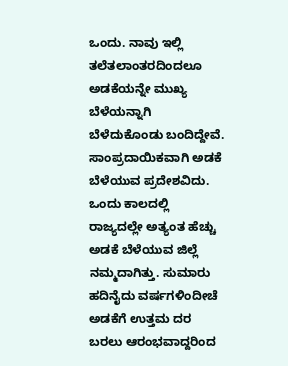ಒಂದು. ನಾವು ಇಲ್ಲಿ ತಲೆತಲಾಂತರದಿಂದಲೂ ಅಡಕೆಯನ್ನೇ ಮುಖ್ಯ ಬೆಳೆಯನ್ನಾಗಿ ಬೆಳೆದುಕೊಂಡು ಬಂದಿದ್ದೇವೆ. ಸಾಂಪ್ರದಾಯಿಕವಾಗಿ ಅಡಕೆ ಬೆಳೆಯುವ ಪ್ರದೇಶವಿದು. ಒಂದು ಕಾಲದಲ್ಲಿ ರಾಜ್ಯದಲ್ಲೇ ಅತ್ಯಂತ ಹೆಚ್ಚು ಅಡಕೆ ಬೆಳೆಯುವ ಜಿಲ್ಲೆ ನಮ್ಮದಾಗಿತ್ತು. ಸುಮಾರು ಹದಿನೈದು ವರ್ಷಗಳಿಂದೀಚೆ ಅಡಕೆಗೆ ಉತ್ತಮ ದರ ಬರಲು ಆರಂಭವಾದ್ದರಿಂದ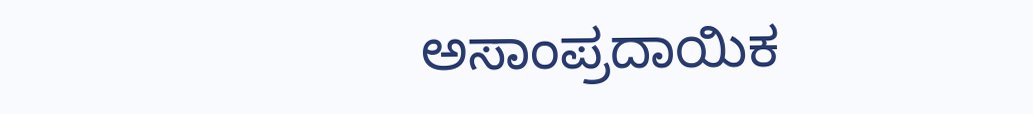ಅಸಾಂಪ್ರದಾಯಿಕ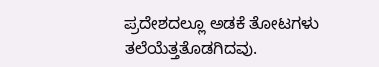ಪ್ರದೇಶದಲ್ಲೂ ಅಡಕೆ ತೋಟಗಳು ತಲೆಯೆತ್ತತೊಡಗಿದವು.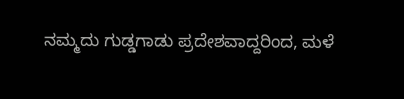ನಮ್ಮದು ಗುಡ್ಡಗಾಡು ಪ್ರದೇಶವಾದ್ದರಿಂದ, ಮಳೆ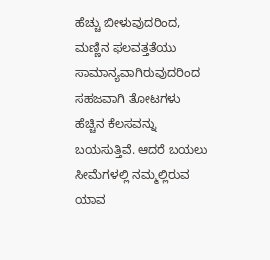ಹೆಚ್ಚು ಬೀಳುವುದರಿಂದ, ಮಣ್ಣಿನ ಫಲವತ್ತತೆಯು ಸಾಮಾನ್ಯವಾಗಿರುವುದರಿಂದ ಸಹಜವಾಗಿ ತೋಟಗಳು ಹೆಚ್ಚಿನ ಕೆಲಸವನ್ನು ಬಯಸುತ್ತಿವೆ. ಆದರೆ ಬಯಲು ಸೀಮೆಗಳಲ್ಲಿ ನಮ್ಮಲ್ಲಿರುವ ಯಾವ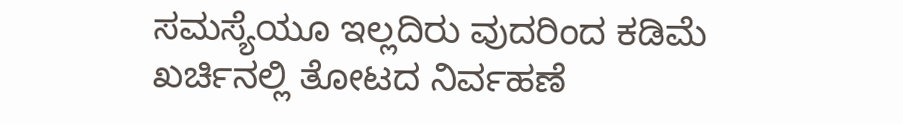ಸಮಸ್ಯೆಯೂ ಇಲ್ಲದಿರು ವುದರಿಂದ ಕಡಿಮೆ ಖರ್ಚಿನಲ್ಲಿ ತೋಟದ ನಿರ್ವಹಣೆ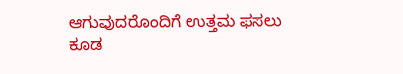ಆಗುವುದರೊಂದಿಗೆ ಉತ್ತಮ ಫಸಲು ಕೂಡ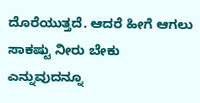ದೊರೆಯುತ್ತದೆ. ಆದರೆ ಹೀಗೆ ಆಗಲು ಸಾಕಷ್ಟು ನೀರು ಬೇಕು ಎನ್ನುವುದನ್ನೂ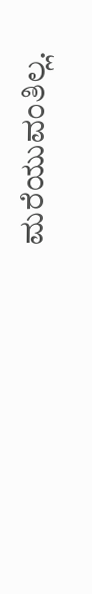ಮರೆಯುವಂತಿಲ್ಲ.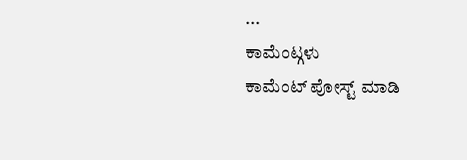...
ಕಾಮೆಂಟ್ಗಳು
ಕಾಮೆಂಟ್ ಪೋಸ್ಟ್ ಮಾಡಿ